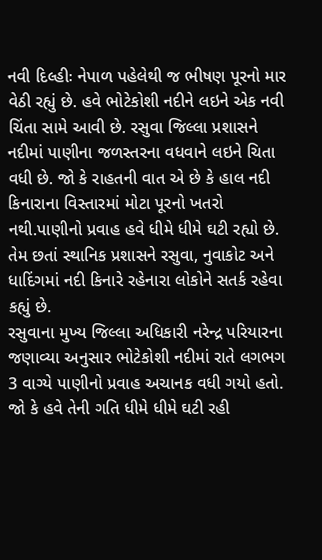નવી દિલ્હીઃ નેપાળ પહેલેથી જ ભીષણ પૂરનો માર વેઠી રહ્યું છે. હવે ભોટેકોશી નદીને લઇને એક નવી ચિંતા સામે આવી છે. રસુવા જિલ્લા પ્રશાસને નદીમાં પાણીના જળસ્તરના વધવાને લઇને ચિતા વધી છે. જો કે રાહતની વાત એ છે કે હાલ નદી કિનારાના વિસ્તારમાં મોટા પૂરનો ખતરો નથી.પાણીનો પ્રવાહ હવે ધીમે ધીમે ઘટી રહ્યો છે. તેમ છતાં સ્થાનિક પ્રશાસને રસુવા, નુવાકોટ અને ધાદિંગમાં નદી કિનારે રહેનારા લોકોને સતર્ક રહેવા કહ્યું છે.
રસુવાના મુખ્ય જિલ્લા અધિકારી નરેન્દ્ર પરિયારના જણાવ્યા અનુસાર ભોટેકોશી નદીમાં રાતે લગભગ 3 વાગ્યે પાણીનો પ્રવાહ અચાનક વધી ગયો હતો. જો કે હવે તેની ગતિ ધીમે ધીમે ઘટી રહી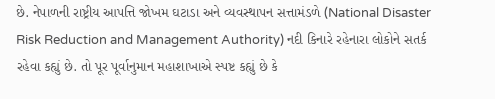છે. નેપાળની રાષ્ટ્રીય આપત્તિ જોખમ ઘટાડા અને વ્યવસ્થાપન સત્તામંડળે (National Disaster Risk Reduction and Management Authority) નદી કિનારે રહેનારા લોકોને સતર્ક રહેવા કહ્યું છે. તો પૂર પૂર્વાનુમાન મહાશાખાએ સ્પષ્ટ કહ્યું છે કે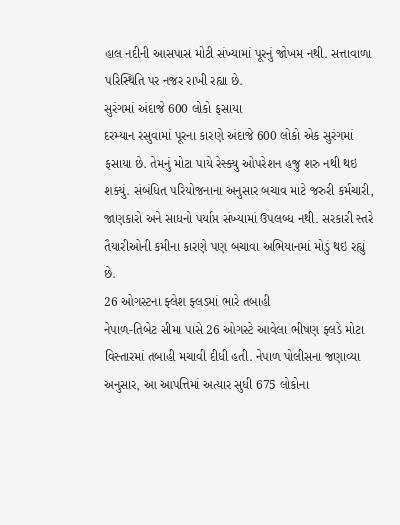હાલ નદીની આસપાસ મોટી સંખ્યામાં પૂરનું જોખમ નથી. સત્તાવાળા પરિસ્થિતિ પર નજર રાખી રહ્યા છે.
સુરંગમાં અંદાજે 600 લોકો ફસાયા
દરમ્યાન રસુવામાં પૂરના કારણે અંદાજે 600 લોકો એક સુરંગમાં ફસાયા છે. તેમનું મોટા પાયે રેસ્ક્યુ ઓપરેશન હજુ શરુ નથી થઇ શક્યું. સંબંધિત પરિયોજનાના અનુસાર બચાવ માટે જરુરી કર્મચારી, જાણકારો અને સાધનો પર્યાપ્ત સંખ્યામાં ઉપલબ્ધ નથી. સરકારી સ્તરે તૈયારીઓની કમીના કારણે પણ બચાવા અભિયાનમાં મોડું થઇ રહ્યું છે.
26 ઓગસ્ટના ફ્લેશ ફ્લડમાં ભારે તબાહી
નેપાળ-તિબેટ સીમા પાસે 26 ઓગસ્ટે આવેલા ભીષણ ફ્લડે મોટા વિસ્તારમાં તબાહી મચાવી દીધી હતી. નેપાળ પોલીસના જણાવ્યા અનુસાર, આ આપત્તિમાં અત્યાર સુધી 675 લોકોના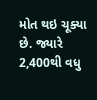મોત થઇ ચૂક્યા છે. જ્યારે 2,400થી વધુ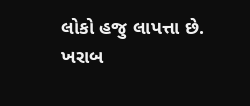લોકો હજુ લાપત્તા છે. ખરાબ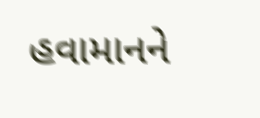હવામાનને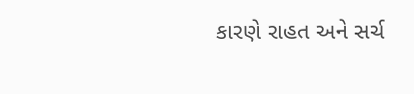કારણે રાહત અને સર્ચ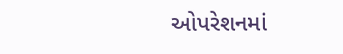ઓપરેશનમાં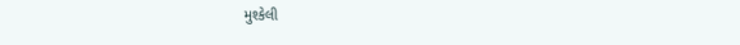મુશ્કેલી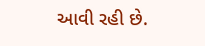આવી રહી છે.